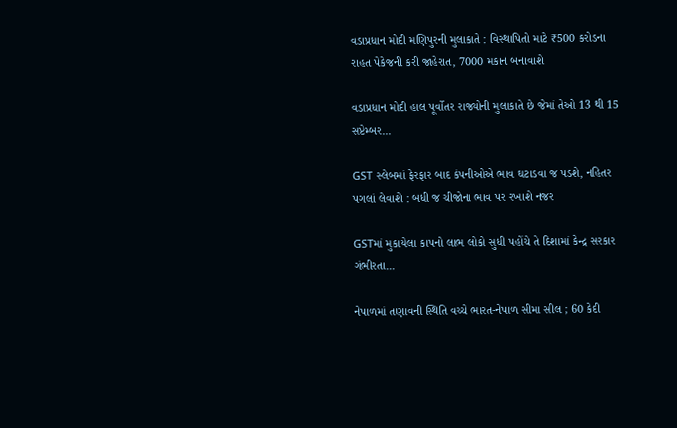વડાપ્રધાન મોદી મણિપુરની મુલાકાતે : વિસ્થાપિતો માટે ₹500 કરોડના રાહત પેકેજની કરી જાહેરાત, 7000 મકાન બનાવાશે

વડાપ્રધાન મોદી હાલ પૂર્વોતર રાજ્યોની મુલાકાતે છે જેમાં તેઓ 13 થી 15 સપ્ટેમ્બર...

GST સ્લેબમાં ફેરફાર બાદ કંપનીઓએ ભાવ ઘટાડવા જ પડશે, નહિતર પગલાં લેવાશે : બધી જ ચીજોના ભાવ પર રખાશે નજર

GSTમાં મુકાયેલા કાપનો લાભ લોકો સુધી પહોંચે તે દિશામાં કેન્દ્ર સરકાર ગંભીરતા...

નેપાળમાં તણાવની સ્થિતિ વચ્ચે ભારત-નેપાળ સીમા સીલ ; 60 કેદી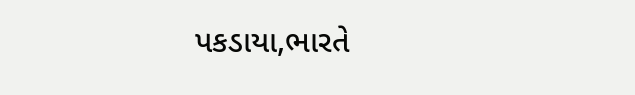પકડાયા,ભારતે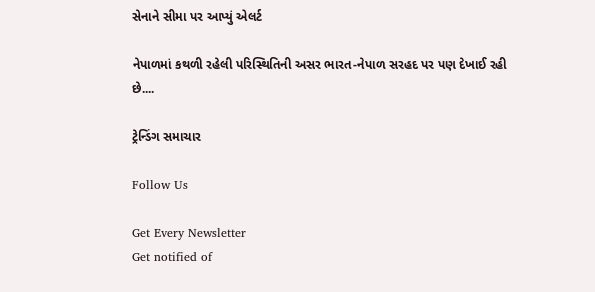સેનાને સીમા પર આપ્યું એલર્ટ

નેપાળમાં કથળી રહેલી પરિસ્થિતિની અસર ભારત-નેપાળ સરહદ પર પણ દેખાઈ રહી છે....

ટ્રેન્ડિંગ સમાચાર

Follow Us

Get Every Newsletter
Get notified of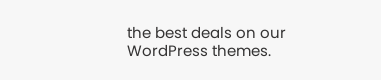the best deals on our WordPress themes.